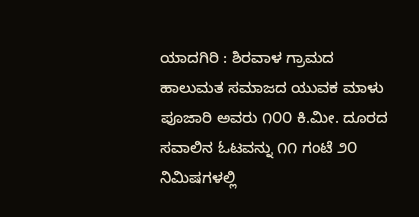ಯಾದಗಿರಿ : ಶಿರವಾಳ ಗ್ರಾಮದ ಹಾಲುಮತ ಸಮಾಜದ ಯುವಕ ಮಾಳು ಪೂಜಾರಿ ಅವರು ೧೦೦ ಕಿ.ಮೀ. ದೂರದ ಸವಾಲಿನ ಓಟವನ್ನು ೧೧ ಗಂಟೆ ೨೦ ನಿಮಿಷಗಳಲ್ಲಿ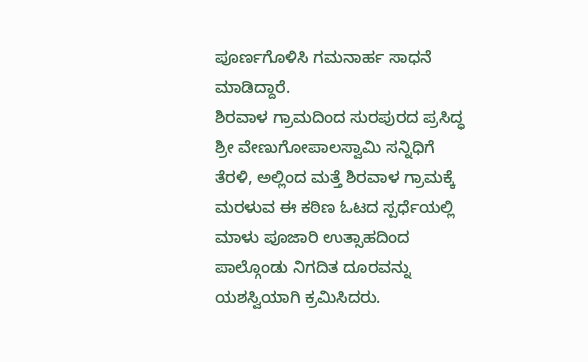ಪೂರ್ಣಗೊಳಿಸಿ ಗಮನಾರ್ಹ ಸಾಧನೆ ಮಾಡಿದ್ದಾರೆ.
ಶಿರವಾಳ ಗ್ರಾಮದಿಂದ ಸುರಪುರದ ಪ್ರಸಿದ್ಧ ಶ್ರೀ ವೇಣುಗೋಪಾಲಸ್ವಾಮಿ ಸನ್ನಿಧಿಗೆ ತೆರಳಿ, ಅಲ್ಲಿಂದ ಮತ್ತೆ ಶಿರವಾಳ ಗ್ರಾಮಕ್ಕೆ ಮರಳುವ ಈ ಕಠಿಣ ಓಟದ ಸ್ಪರ್ಧೆಯಲ್ಲಿ ಮಾಳು ಪೂಜಾರಿ ಉತ್ಸಾಹದಿಂದ ಪಾಲ್ಗೊಂಡು ನಿಗದಿತ ದೂರವನ್ನು ಯಶಸ್ವಿಯಾಗಿ ಕ್ರಮಿಸಿದರು.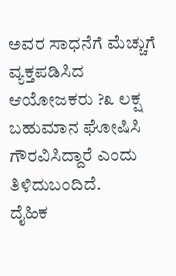ಅವರ ಸಾಧನೆಗೆ ಮೆಚ್ಚುಗೆ ವ್ಯಕ್ತಪಡಿಸಿದ ಆಯೋಜಕರು ?೩ ಲಕ್ಷ ಬಹುಮಾನ ಘೋಷಿಸಿ ಗೌರವಿಸಿದ್ದಾರೆ ಎಂದು ತಿಳಿದುಬಂದಿದೆ.
ದೈಹಿಕ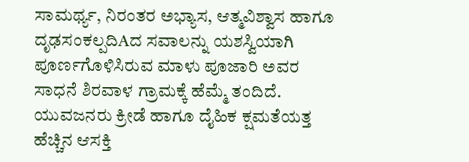ಸಾಮರ್ಥ್ಯ, ನಿರಂತರ ಅಭ್ಯಾಸ, ಆತ್ಮವಿಶ್ವಾಸ ಹಾಗೂ ದೃಢಸಂಕಲ್ಪದಿAದ ಸವಾಲನ್ನು ಯಶಸ್ವಿಯಾಗಿ ಪೂರ್ಣಗೊಳಿಸಿರುವ ಮಾಳು ಪೂಜಾರಿ ಅವರ ಸಾಧನೆ ಶಿರವಾಳ ಗ್ರಾಮಕ್ಕೆ ಹೆಮ್ಮೆ ತಂದಿದೆ. ಯುವಜನರು ಕ್ರೀಡೆ ಹಾಗೂ ದೈಹಿಕ ಕ್ಷಮತೆಯತ್ತ ಹೆಚ್ಚಿನ ಆಸಕ್ತಿ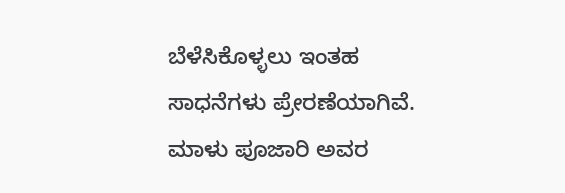ಬೆಳೆಸಿಕೊಳ್ಳಲು ಇಂತಹ ಸಾಧನೆಗಳು ಪ್ರೇರಣೆಯಾಗಿವೆ.
ಮಾಳು ಪೂಜಾರಿ ಅವರ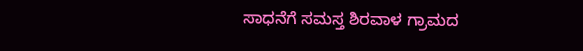ಸಾಧನೆಗೆ ಸಮಸ್ತ ಶಿರವಾಳ ಗ್ರಾಮದ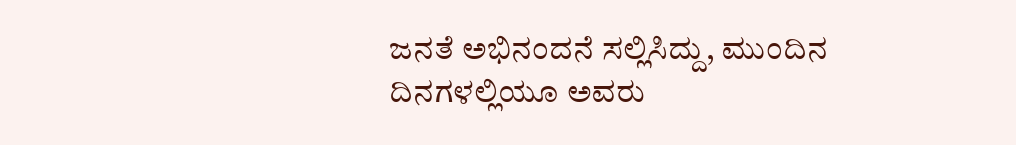ಜನತೆ ಅಭಿನಂದನೆ ಸಲ್ಲಿಸಿದ್ದು, ಮುಂದಿನ ದಿನಗಳಲ್ಲಿಯೂ ಅವರು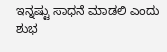ಇನ್ನಷ್ಟು ಸಾಧನೆ ಮಾಡಲಿ ಎಂದು ಶುಭ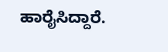ಹಾರೈಸಿದ್ದಾರೆ.